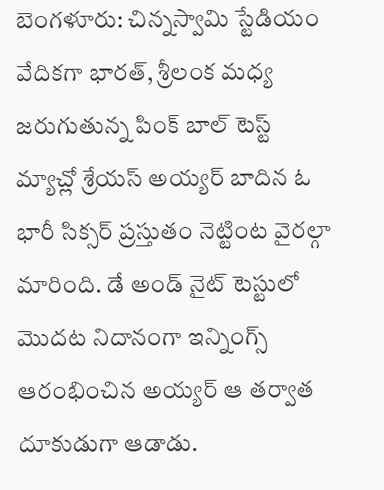బెంగళూరు: చిన్నస్వామి స్టేడియం వేదికగా భారత్, శ్రీలంక మధ్య జరుగుతున్న పింక్ బాల్ టెస్ట్ మ్యాచ్లో శ్రేయస్ అయ్యర్ బాదిన ఓ భారీ సిక్సర్ ప్రస్తుతం నెట్టింట వైరల్గా మారింది. డే అండ్ నైట్ టెస్టులో మొదట నిదానంగా ఇన్నింగ్స్ ఆరంభించిన అయ్యర్ ఆ తర్వాత దూకుడుగా ఆడాడు.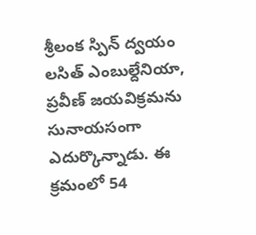శ్రీలంక స్పిన్ ద్వయం లసిత్ ఎంబుల్దేనియా, ప్రవీణ్ జయవిక్రమను సునాయసంగా ఎదుర్కొన్నాడు. ఈ క్రమంలో 54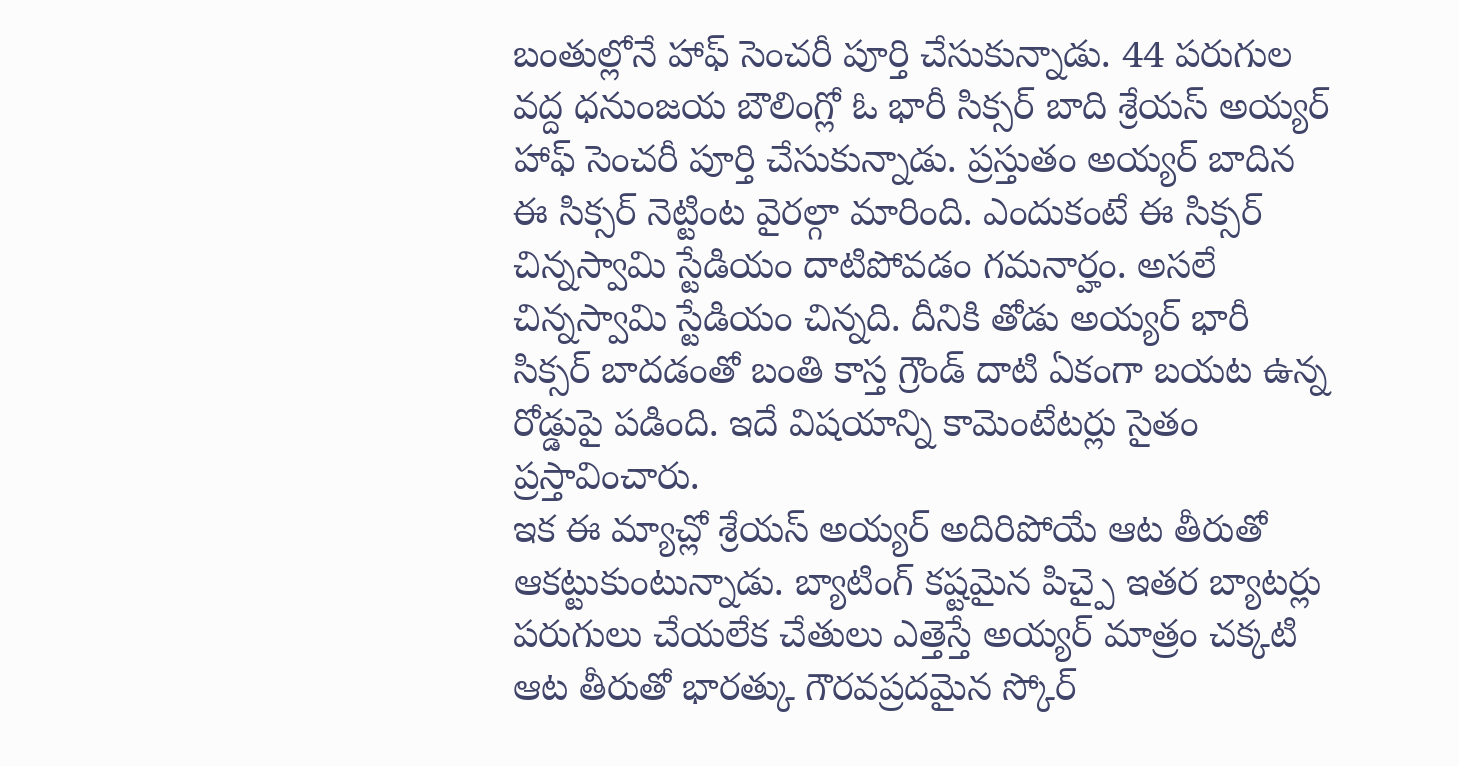బంతుల్లోనే హాఫ్ సెంచరీ పూర్తి చేసుకున్నాడు. 44 పరుగుల వద్ద ధనుంజయ బౌలింగ్లో ఓ భారీ సిక్సర్ బాది శ్రేయస్ అయ్యర్ హాఫ్ సెంచరీ పూర్తి చేసుకున్నాడు. ప్రస్తుతం అయ్యర్ బాదిన ఈ సిక్సర్ నెట్టింట వైరల్గా మారింది. ఎందుకంటే ఈ సిక్సర్ చిన్నస్వామి స్టేడియం దాటిపోవడం గమనార్హం. అసలే చిన్నస్వామి స్టేడియం చిన్నది. దీనికి తోడు అయ్యర్ భారీ సిక్సర్ బాదడంతో బంతి కాస్త గ్రౌండ్ దాటి ఏకంగా బయట ఉన్న రోడ్డుపై పడింది. ఇదే విషయాన్ని కామెంటేటర్లు సైతం ప్రస్తావించారు.
ఇక ఈ మ్యాచ్లో శ్రేయస్ అయ్యర్ అదిరిపోయే ఆట తీరుతో ఆకట్టుకుంటున్నాడు. బ్యాటింగ్ కష్టమైన పిచ్పై ఇతర బ్యాటర్లు పరుగులు చేయలేక చేతులు ఎత్తెస్తే అయ్యర్ మాత్రం చక్కటి ఆట తీరుతో భారత్కు గౌరవప్రదమైన స్కోర్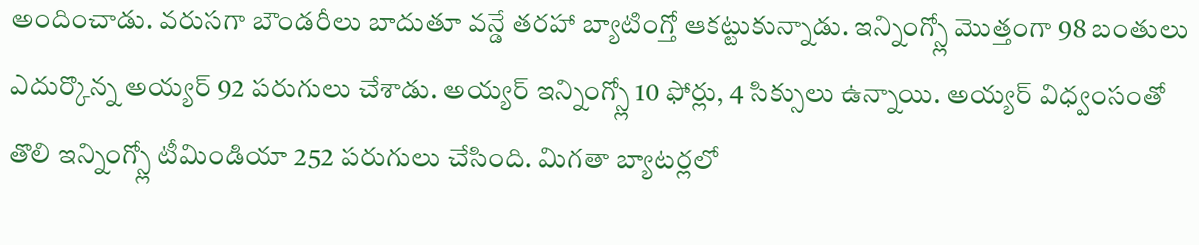అందించాడు. వరుసగా బౌండరీలు బాదుతూ వన్డే తరహా బ్యాటింగ్తో ఆకట్టుకున్నాడు. ఇన్నింగ్స్లో మొత్తంగా 98 బంతులు ఎదుర్కొన్న అయ్యర్ 92 పరుగులు చేశాడు. అయ్యర్ ఇన్నింగ్స్లో 10 ఫోర్లు, 4 సిక్సులు ఉన్నాయి. అయ్యర్ విధ్వంసంతో తొలి ఇన్నింగ్స్లో టీమిండియా 252 పరుగులు చేసింది. మిగతా బ్యాటర్లలో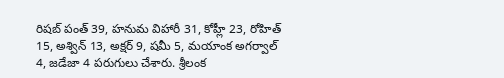రిషబ్ పంత్ 39, హనుమ విహారీ 31, కోహ్లీ 23, రోహిత్ 15, అశ్విన్ 13, అక్షర్ 9, షమీ 5, మయాంక అగర్వాల్ 4, జడేజా 4 పరుగులు చేశారు. శ్రీలంక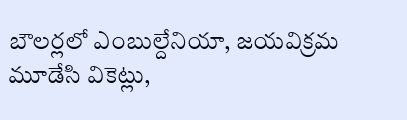బౌలర్లలో ఎంబుల్దేనియా, జయవిక్రమ మూడేసి వికెట్లు,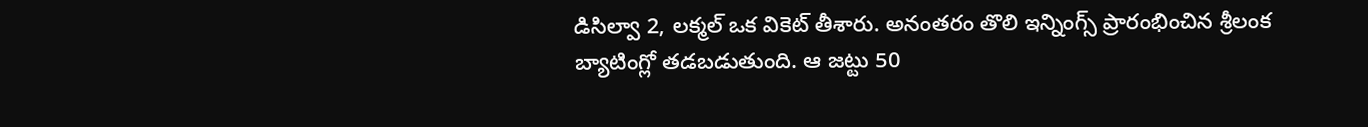డిసిల్వా 2, లక్మల్ ఒక వికెట్ తీశారు. అనంతరం తొలి ఇన్నింగ్స్ ప్రారంభించిన శ్రీలంక బ్యాటింగ్లో తడబడుతుంది. ఆ జట్టు 50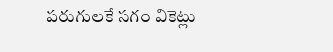పరుగులకే సగం వికెట్లు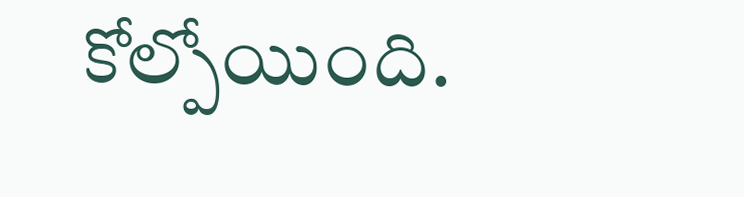కోల్పోయింది.